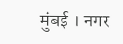मुंबई । नगर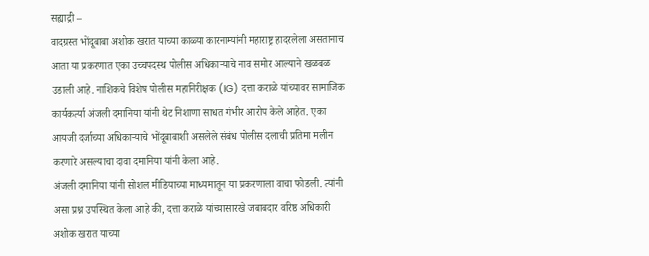सह्याद्री –
वादग्रस्त भोंदूबाबा अशोक खरात याच्या काळ्या कारनाम्यांनी महाराष्ट्र हादरलेला असतानाच आता या प्रकरणात एका उच्चपदस्थ पोलीस अधिकाऱ्याचे नाव समोर आल्याने खळबळ उडाली आहे. नाशिकचे विशेष पोलीस महानिरीक्षक (IG) दत्ता कराळे यांच्यावर सामाजिक कार्यकर्त्या अंजली दमानिया यांनी थेट निशाणा साधत गंभीर आरोप केले आहेत. एका आयजी दर्जाच्या अधिकाऱ्याचे भोंदूबाबाशी असलेले संबंध पोलीस दलाची प्रतिमा मलीन करणारे असल्याचा दावा दमानिया यांनी केला आहे.
अंजली दमानिया यांनी सोशल मीडियाच्या माध्यमातून या प्रकरणाला वाचा फोडली. त्यांनी असा प्रश्न उपस्थित केला आहे की, दत्ता कराळे यांच्यासारखे जबाबदार वरिष्ठ अधिकारी अशोक खरात याच्या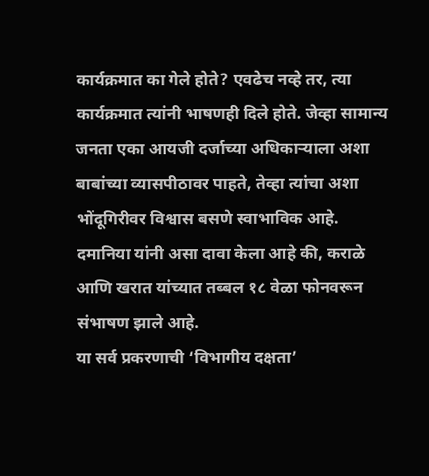कार्यक्रमात का गेले होते? एवढेच नव्हे तर, त्या कार्यक्रमात त्यांनी भाषणही दिले होते. जेव्हा सामान्य जनता एका आयजी दर्जाच्या अधिकाऱ्याला अशा बाबांच्या व्यासपीठावर पाहते, तेव्हा त्यांचा अशा भोंदूगिरीवर विश्वास बसणे स्वाभाविक आहे. दमानिया यांनी असा दावा केला आहे की, कराळे आणि खरात यांच्यात तब्बल १८ वेळा फोनवरून संभाषण झाले आहे.
या सर्व प्रकरणाची ‘विभागीय दक्षता’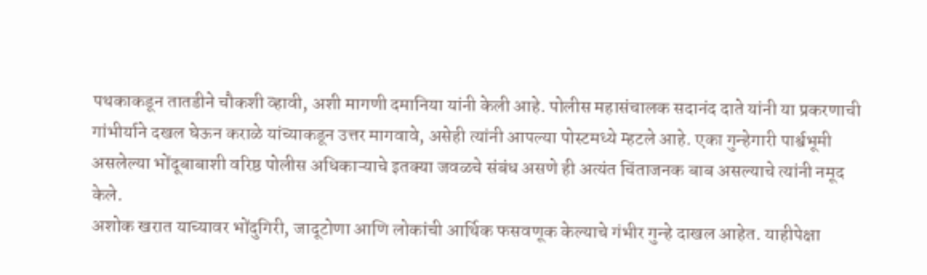पथकाकडून तातडीने चौकशी व्हावी, अशी मागणी दमानिया यांनी केली आहे. पोलीस महासंचालक सदानंद दाते यांनी या प्रकरणाची गांभीर्याने दखल घेऊन कराळे यांच्याकडून उत्तर मागवावे, असेही त्यांनी आपल्या पोस्टमध्ये म्हटले आहे. एका गुन्हेगारी पार्श्वभूमी असलेल्या भोंदूबाबाशी वरिष्ठ पोलीस अधिकाऱ्याचे इतक्या जवळचे संबंध असणे ही अत्यंत चिंताजनक बाब असल्याचे त्यांनी नमूद केले.
अशोक खरात याच्यावर भोंदुगिरी, जादूटोणा आणि लोकांची आर्थिक फसवणूक केल्याचे गंभीर गुन्हे दाखल आहेत. याहीपेक्षा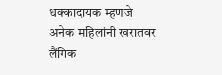धक्कादायक म्हणजे अनेक महिलांनी खरातवर लैंगिक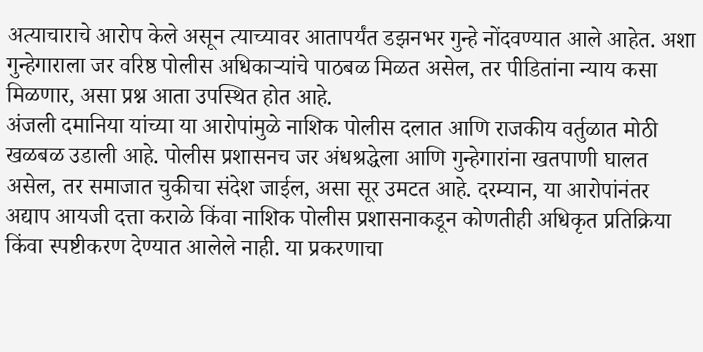अत्याचाराचे आरोप केले असून त्याच्यावर आतापर्यंत डझनभर गुन्हे नोंदवण्यात आले आहेत. अशा गुन्हेगाराला जर वरिष्ठ पोलीस अधिकाऱ्यांचे पाठबळ मिळत असेल, तर पीडितांना न्याय कसा मिळणार, असा प्रश्न आता उपस्थित होत आहे.
अंजली दमानिया यांच्या या आरोपांमुळे नाशिक पोलीस दलात आणि राजकीय वर्तुळात मोठी खळबळ उडाली आहे. पोलीस प्रशासनच जर अंधश्रद्धेला आणि गुन्हेगारांना खतपाणी घालत असेल, तर समाजात चुकीचा संदेश जाईल, असा सूर उमटत आहे. दरम्यान, या आरोपांनंतर अद्याप आयजी दत्ता कराळे किंवा नाशिक पोलीस प्रशासनाकडून कोणतीही अधिकृत प्रतिक्रिया किंवा स्पष्टीकरण देण्यात आलेले नाही. या प्रकरणाचा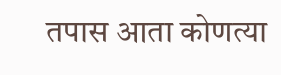तपास आता कोणत्या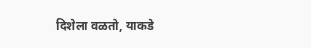दिशेला वळतो, याकडे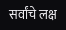सर्वांचे लक्ष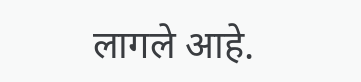लागले आहे.